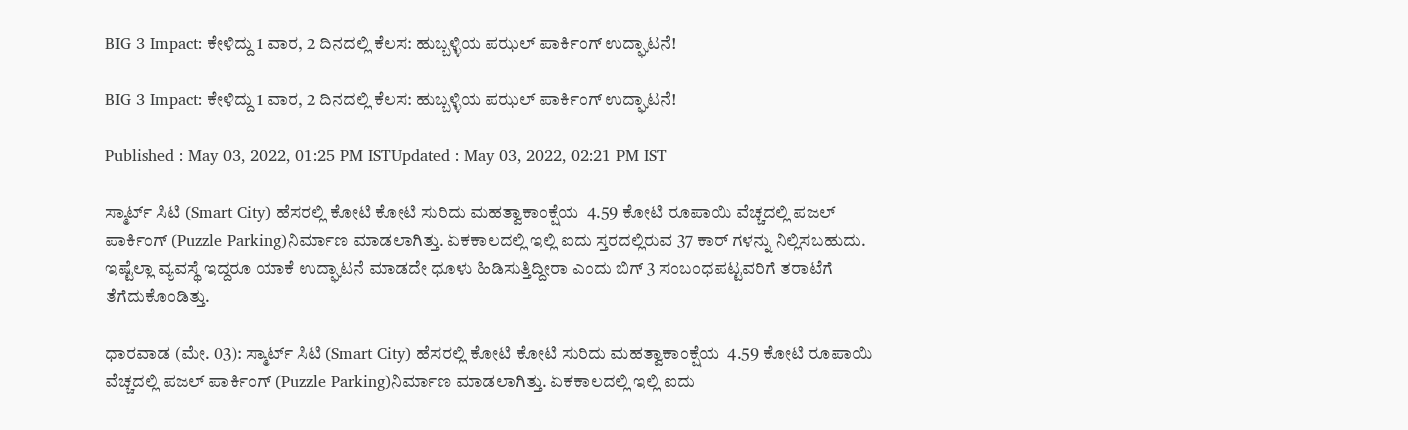BIG 3 Impact: ಕೇಳಿದ್ದು 1 ವಾರ, 2 ದಿನದಲ್ಲಿ ಕೆಲಸ: ಹುಬ್ಬಳ್ಳಿಯ ಪಝಲ್‌ ಪಾರ್ಕಿಂಗ್‌ ಉದ್ಘಾಟನೆ!

BIG 3 Impact: ಕೇಳಿದ್ದು 1 ವಾರ, 2 ದಿನದಲ್ಲಿ ಕೆಲಸ: ಹುಬ್ಬಳ್ಳಿಯ ಪಝಲ್‌ ಪಾರ್ಕಿಂಗ್‌ ಉದ್ಘಾಟನೆ!

Published : May 03, 2022, 01:25 PM ISTUpdated : May 03, 2022, 02:21 PM IST

ಸ್ಮಾರ್ಟ್ ಸಿಟಿ (Smart City) ಹೆಸರಲ್ಲಿ ಕೋಟಿ ಕೋಟಿ ಸುರಿದು ಮಹತ್ವಾಕಾಂಕ್ಷೆಯ  4.59 ಕೋಟಿ ರೂಪಾಯಿ ವೆಚ್ಚದಲ್ಲಿ ಪಜಲ್ ಪಾರ್ಕಿಂಗ್ (Puzzle Parking)ನಿರ್ಮಾಣ ಮಾಡಲಾಗಿತ್ತು. ಏಕಕಾಲದಲ್ಲಿ ಇಲ್ಲಿ ಐದು ಸ್ತರದಲ್ಲಿರುವ 37 ಕಾರ್ ಗಳನ್ನು ನಿಲ್ಲಿಸಬಹುದು. ಇಷ್ಟೆಲ್ಲಾ ವ್ಯವಸ್ಥೆ ಇದ್ದರೂ ಯಾಕೆ ಉದ್ಘಾಟನೆ ಮಾಡದೇ ಧೂಳು ಹಿಡಿಸುತ್ತಿದ್ದೀರಾ ಎಂದು ಬಿಗ್ 3 ಸಂಬಂಧಪಟ್ಟವರಿಗೆ ತರಾಟೆಗೆ ತೆಗೆದುಕೊಂಡಿತ್ತು.

ಧಾರವಾಡ (ಮೇ. 03): ಸ್ಮಾರ್ಟ್ ಸಿಟಿ (Smart City) ಹೆಸರಲ್ಲಿ ಕೋಟಿ ಕೋಟಿ ಸುರಿದು ಮಹತ್ವಾಕಾಂಕ್ಷೆಯ  4.59 ಕೋಟಿ ರೂಪಾಯಿ ವೆಚ್ಚದಲ್ಲಿ ಪಜಲ್ ಪಾರ್ಕಿಂಗ್ (Puzzle Parking)ನಿರ್ಮಾಣ ಮಾಡಲಾಗಿತ್ತು. ಏಕಕಾಲದಲ್ಲಿ ಇಲ್ಲಿ ಐದು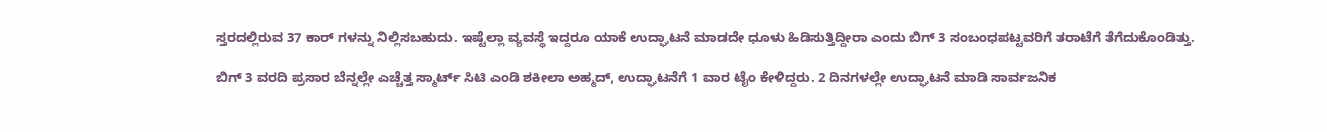ಸ್ತರದಲ್ಲಿರುವ 37 ಕಾರ್ ಗಳನ್ನು ನಿಲ್ಲಿಸಬಹುದು. ಇಷ್ಟೆಲ್ಲಾ ವ್ಯವಸ್ಥೆ ಇದ್ದರೂ ಯಾಕೆ ಉದ್ಘಾಟನೆ ಮಾಡದೇ ಧೂಳು ಹಿಡಿಸುತ್ತಿದ್ದೀರಾ ಎಂದು ಬಿಗ್ 3 ಸಂಬಂಧಪಟ್ಟವರಿಗೆ ತರಾಟೆಗೆ ತೆಗೆದುಕೊಂಡಿತ್ತು.

ಬಿಗ್ 3 ವರದಿ ಪ್ರಸಾರ ಬೆನ್ನಲ್ಲೇ ಎಚ್ಚೆತ್ತ ಸ್ಮಾರ್ಟ್ ಸಿಟಿ ಎಂಡಿ ಶಕೀಲಾ ಅಹ್ಮದ್, ಉದ್ಘಾಟನೆಗೆ 1 ವಾರ ಟೈಂ ಕೇಳಿದ್ದರು. 2 ದಿನಗಳಲ್ಲೇ ಉದ್ಘಾಟನೆ ಮಾಡಿ ಸಾರ್ವಜನಿಕ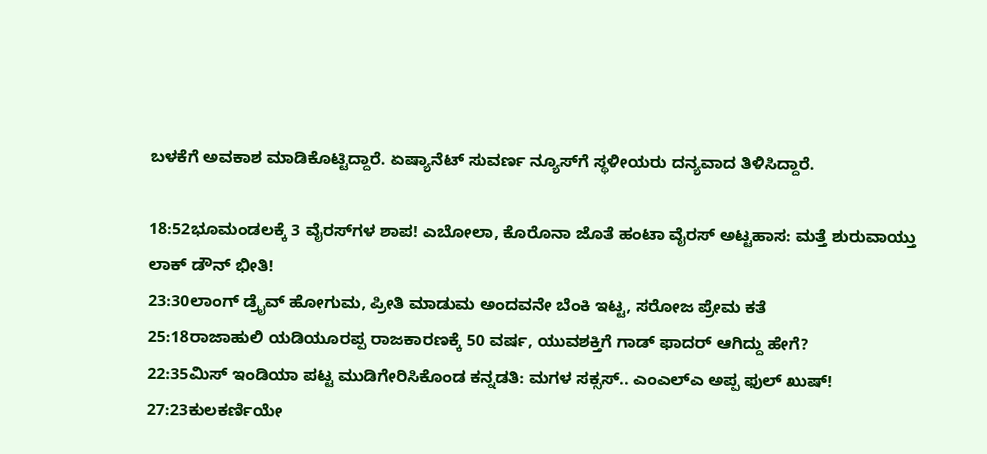ಬಳಕೆಗೆ ಅವಕಾಶ ಮಾಡಿಕೊಟ್ಟಿದ್ದಾರೆ. ಏಷ್ಯಾನೆಟ್ ಸುವರ್ಣ ನ್ಯೂಸ್‌ಗೆ ಸ್ಥಳೀಯರು ದನ್ಯವಾದ ತಿಳಿಸಿದ್ದಾರೆ.

18:52ಭೂಮಂಡಲಕ್ಕೆ 3 ವೈರಸ್‌ಗಳ ಶಾಪ! ಎಬೋಲಾ, ಕೊರೊನಾ ಜೊತೆ ಹಂಟಾ ವೈರಸ್ ಅಟ್ಟಹಾಸ: ಮತ್ತೆ ಶುರುವಾಯ್ತು ಲಾಕ್ ಡೌನ್ ಭೀತಿ!
23:30ಲಾಂಗ್ ಡ್ರೈವ್ ಹೋಗುಮ, ಪ್ರೀತಿ ಮಾಡುಮ ಅಂದವನೇ ಬೆಂಕಿ ಇಟ್ಟ, ಸರೋಜ ಪ್ರೇಮ ಕತೆ
25:18ರಾಜಾಹುಲಿ ಯಡಿಯೂರಪ್ಪ ರಾಜಕಾರಣಕ್ಕೆ 50 ವರ್ಷ, ಯುವಶಕ್ತಿಗೆ ಗಾಡ್ ಫಾದರ್ ಆಗಿದ್ದು ಹೇಗೆ?
22:35ಮಿಸ್ ಇಂಡಿಯಾ ಪಟ್ಟ ಮುಡಿಗೇರಿಸಿಕೊಂಡ ಕನ್ನಡತಿ: ಮಗಳ ಸಕ್ಸಸ್.. ಎಂಎಲ್ಎ ಅಪ್ಪ ಫುಲ್ ಖುಷ್!
27:23ಕುಲಕರ್ಣಿಯೇ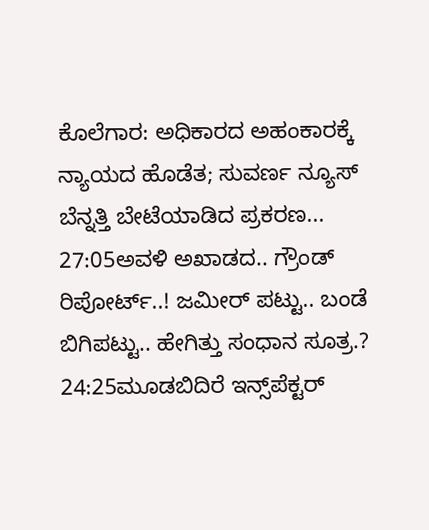ಕೊಲೆಗಾರ: ಅಧಿಕಾರದ ಅಹಂಕಾರಕ್ಕೆ ನ್ಯಾಯದ ಹೊಡೆತ; ಸುವರ್ಣ ನ್ಯೂಸ್ ಬೆನ್ನತ್ತಿ ಬೇಟೆಯಾಡಿದ ಪ್ರಕರಣ...
27:05ಅವಳಿ ಅಖಾಡದ.. ಗ್ರೌಂಡ್ ರಿಪೋರ್ಟ್..! ಜಮೀರ್ ಪಟ್ಟು.. ಬಂಡೆ ಬಿಗಿಪಟ್ಟು.. ಹೇಗಿತ್ತು ಸಂಧಾನ ಸೂತ್ರ.?
24:25ಮೂಡಬಿದಿರೆ ಇನ್ಸ್‌ಪೆಕ್ಟರ್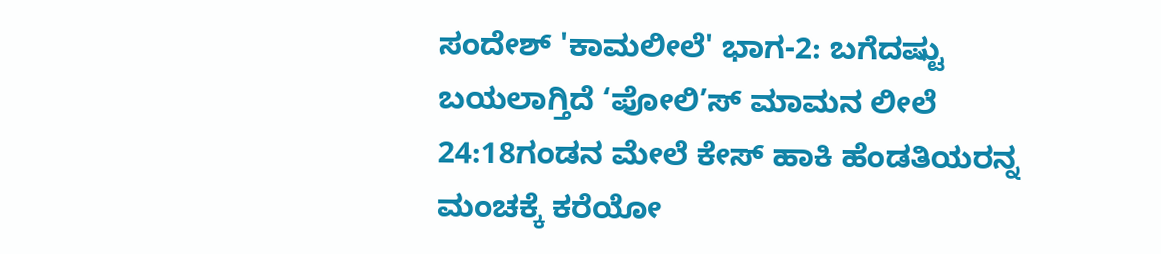ಸಂದೇಶ್ 'ಕಾಮಲೀಲೆ' ಭಾಗ-2: ಬಗೆದಷ್ಟು ಬಯಲಾಗ್ತಿದೆ ‘ಪೋಲಿ’ಸ್ ಮಾಮನ ಲೀಲೆ
24:18ಗಂಡನ ಮೇಲೆ ಕೇಸ್ ಹಾಕಿ ಹೆಂಡತಿಯರನ್ನ ಮಂಚಕ್ಕೆ ಕರೆಯೋ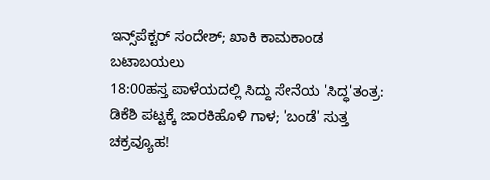ಇನ್ಸ್‌ಪೆಕ್ಟರ್ ಸಂದೇಶ್; ಖಾಕಿ ಕಾಮಕಾಂಡ ಬಟಾಬಯಲು
18:00ಹಸ್ತ ಪಾಳೆಯದಲ್ಲಿ ಸಿದ್ದು ಸೇನೆಯ 'ಸಿದ್ಧ'ತಂತ್ರ: ಡಿಕೆಶಿ ಪಟ್ಟಕ್ಕೆ ಜಾರಕಿಹೊಳಿ ಗಾಳ; 'ಬಂಡೆ' ಸುತ್ತ ಚಕ್ರವ್ಯೂಹ!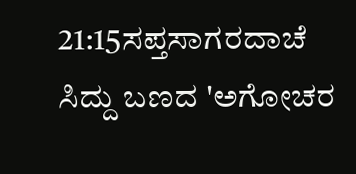21:15ಸಪ್ತಸಾಗರದಾಚೆ ಸಿದ್ದು ಬಣದ 'ಅಗೋಚರ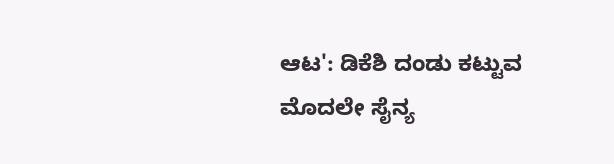ಆಟ': ಡಿಕೆಶಿ ದಂಡು ಕಟ್ಟುವ ಮೊದಲೇ ಸೈನ್ಯ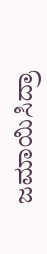ಜಮಾಯಿಸಿದ್ರಾ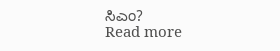ಸಿಎಂ?
Read more